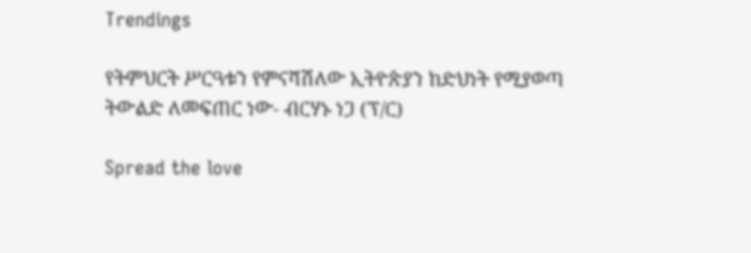Trendings

የትምህርት ሥርዓቱን የምናሻሽለው ኢትዮጵያን ከድህነት የሚያወጣ ትውልድ ለመፍጠር ነው- ብርሃኑ ነጋ (ፕ/ር)

Spread the love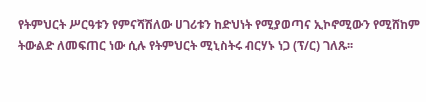የትምህርት ሥርዓቱን የምናሻሽለው ሀገሪቱን ከድህነት የሚያወጣና ኢኮኖሚውን የሚሸከም ትውልድ ለመፍጠር ነው ሲሉ የትምህርት ሚኒስትሩ ብርሃኑ ነጋ (ፕ/ር) ገለጹ፡፡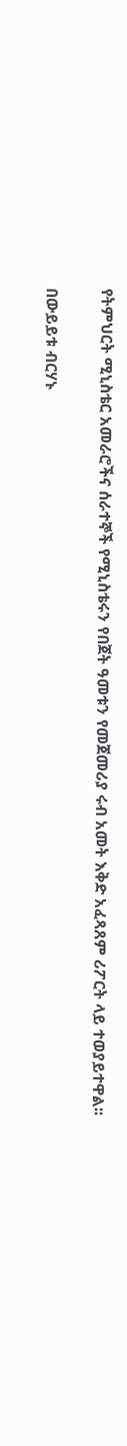የትምህርት ሚኒስቴር አመራሮችና ሰራተኞች የሚኒስቴሩን የበጀት ዓመቱን የመጀመሪያ ሩብ አመት እቅድ አፈጻጸም ሪፖርት ላይ ተወያይተዋል፡፡

በውይይቱ ብርሃኑ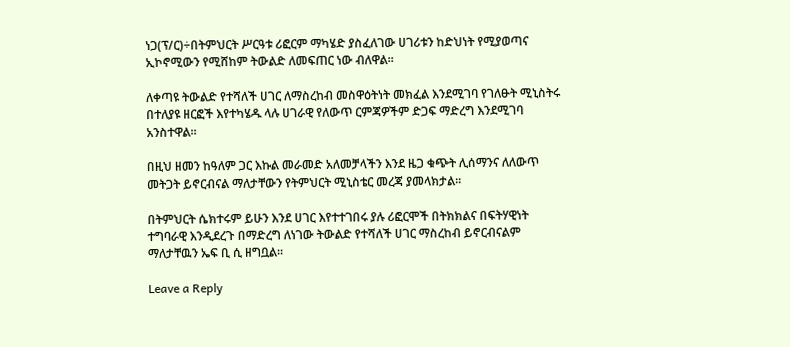ነጋ(ፕ/ር)÷በትምህርት ሥርዓቱ ሪፎርም ማካሄድ ያስፈለገው ሀገሪቱን ከድህነት የሚያወጣና ኢኮኖሚውን የሚሸከም ትውልድ ለመፍጠር ነው ብለዋል፡፡

ለቀጣዩ ትውልድ የተሻለች ሀገር ለማስረከብ መስዋዕትነት መክፈል እንደሚገባ የገለፁት ሚኒስትሩ በተለያዩ ዘርፎች እየተካሄዱ ላሉ ሀገራዊ የለውጥ ርምጃዎችም ድጋፍ ማድረግ እንደሚገባ አንስተዋል።

በዚህ ዘመን ከዓለም ጋር እኩል መራመድ አለመቻላችን እንደ ዜጋ ቁጭት ሊሰማንና ለለውጥ መትጋት ይኖርብናል ማለታቸውን የትምህርት ሚኒስቴር መረጃ ያመላክታል፡፡

በትምህርት ሴክተሩም ይሁን እንደ ሀገር እየተተገበሩ ያሉ ሪፎርሞች በትክክልና በፍትሃዊነት ተግባራዊ እንዲደረጉ በማድረግ ለነገው ትውልድ የተሻለች ሀገር ማስረከብ ይኖርብናልም ማለታቸዉን ኤፍ ቢ ሲ ዘግቧል።

Leave a Reply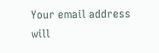Your email address will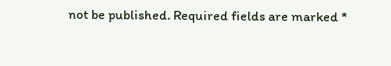not be published. Required fields are marked *